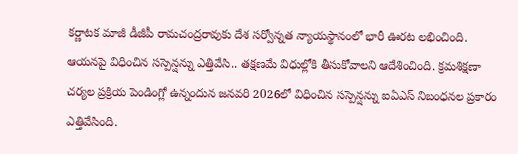కర్ణాటక మాజీ డీజీపీ రామచంద్రరావుకు దేశ సర్వోన్నత న్యాయస్థానంలో భారీ ఊరట లభించింది. ఆయనపై విధించిన సస్పెన్షన్ను ఎత్తివేసి.. తక్షణమే విధుల్లోకి తీసుకోవాలని ఆదేశించింది. క్రమశిక్షణా చర్యల ప్రక్రియ పెండింగ్లో ఉన్నందున జనవరి 2026లో విధించిన సస్పెన్షన్ను ఐఏఎస్ నిబంధనల ప్రకారం ఎత్తివేసింది.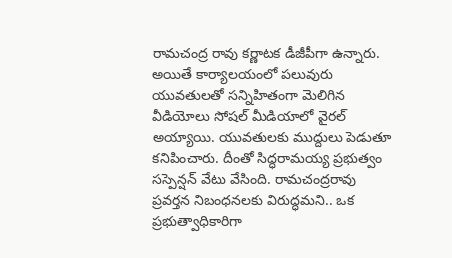రామచంద్ర రావు కర్ణాటక డీజీపీగా ఉన్నారు. అయితే కార్యాలయంలో పలువురు యువతులతో సన్నిహితంగా మెలిగిన వీడియోలు సోషల్ మీడియాలో వైరల్ అయ్యాయి. యువతులకు ముద్దులు పెడుతూ కనిపించారు. దీంతో సిద్ధరామయ్య ప్రభుత్వం సస్పెన్షన్ వేటు వేసింది. రామచంద్రరావు ప్రవర్తన నిబంధనలకు విరుద్ధమని.. ఒక ప్రభుత్వాధికారిగా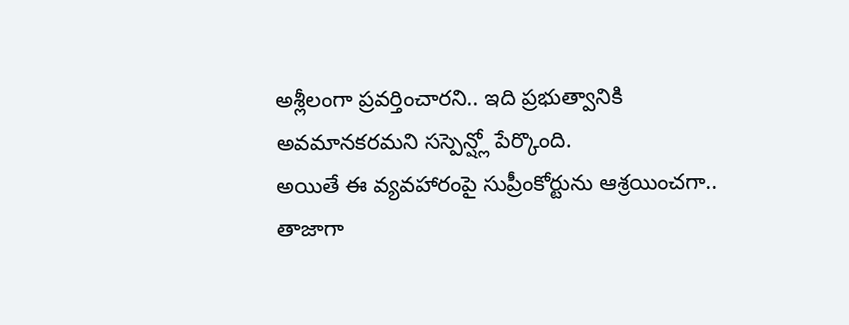అశ్లీలంగా ప్రవర్తించారని.. ఇది ప్రభుత్వానికి అవమానకరమని సస్పెన్ష్లో పేర్కొంది.
అయితే ఈ వ్యవహారంపై సుప్రీంకోర్టును ఆశ్రయించగా.. తాజాగా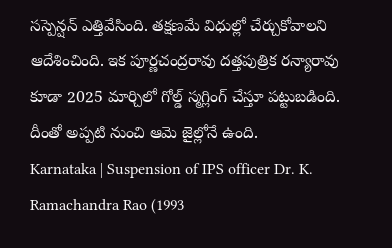సస్పెన్షన్ ఎత్తివేసింది. తక్షణమే విధుల్లో చేర్చుకోవాలని ఆదేశించింది. ఇక పూర్ణచంద్రరావు దత్తపుత్రిక రన్యారావు కూడా 2025 మార్చిలో గోల్డ్ స్మగ్లింగ్ చేస్తూ పట్టుబడింది. దీంతో అప్పటి నుంచి ఆమె జైల్లోనే ఉంది.
Karnataka | Suspension of IPS officer Dr. K. Ramachandra Rao (1993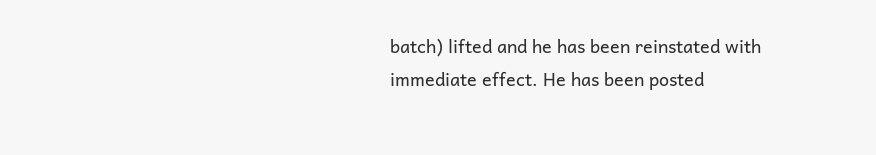batch) lifted and he has been reinstated with immediate effect. He has been posted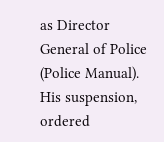as Director General of Police (Police Manual). His suspension, ordered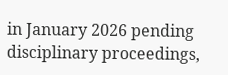in January 2026 pending disciplinary proceedings,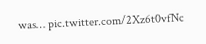was… pic.twitter.com/2Xz6t0vfNc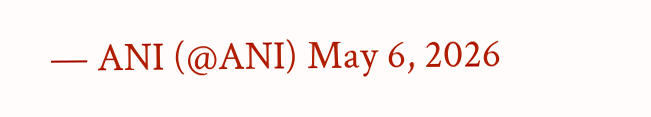— ANI (@ANI) May 6, 2026